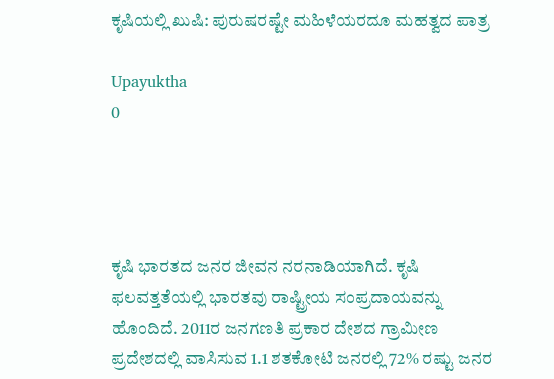ಕೃಷಿಯಲ್ಲಿ ಖುಷಿ: ಪುರುಷರಷ್ಟೇ ಮಹಿಳೆಯರದೂ ಮಹತ್ವದ ಪಾತ್ರ

Upayuktha
0




ಕೃಷಿ ಭಾರತದ ಜನರ ಜೀವನ ನರನಾಡಿಯಾಗಿದೆ. ಕೃಷಿ ಫಲವತ್ತತೆಯಲ್ಲಿ ಭಾರತವು ರಾಷ್ಟ್ರೀಯ ಸಂಪ್ರದಾಯವನ್ನು ಹೊಂದಿದೆ. 2011ರ ಜನಗಣತಿ ಪ್ರಕಾರ ದೇಶದ ಗ್ರಾಮೀಣ ಪ್ರದೇಶದಲ್ಲಿ ವಾಸಿಸುವ 1.1 ಶತಕೋಟಿ ಜನರಲ್ಲಿ 72% ರಷ್ಟು ಜನರ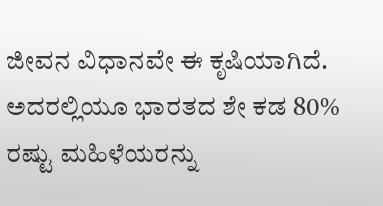ಜೀವನ ವಿಧಾನವೇ ಈ ಕೃಷಿಯಾಗಿದೆ. ಅದರಲ್ಲಿಯೂ ಭಾರತದ ಶೇ ಕಡ 80% ರಷ್ಟು ಮಹಿಳೆಯರನ್ನು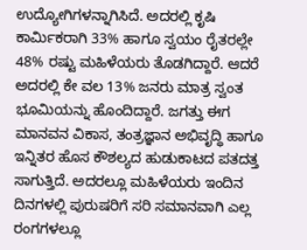ಉದ್ಯೋಗಿಗಳನ್ನಾಗಿಸಿದೆ. ಅದರಲ್ಲಿ ಕೃಷಿ ಕಾರ್ಮಿಕರಾಗಿ 33% ಹಾಗೂ ಸ್ವಯಂ ರೈತರಲ್ಲೇ 48% ರಷ್ಟು ಮಹಿಳೆಯರು ತೊಡಗಿದ್ದಾರೆ. ಆದರೆ ಅದರಲ್ಲಿ ಕೇ ವಲ 13% ಜನರು ಮಾತ್ರ ಸ್ವಂತ ಭೂಮಿಯನ್ನು ಹೊಂದಿದ್ದಾರೆ. ಜಗತ್ತು ಈಗ ಮಾನವನ ವಿಕಾಸ, ತಂತ್ರಜ್ಞಾನ ಅಭಿವೃದ್ಧಿ ಹಾಗೂ ಇನ್ನಿತರ ಹೊಸ ಕೌಶಲ್ಯದ ಹುಡುಕಾಟದ ಪತದತ್ತ ಸಾಗುತ್ತಿದೆ. ಅದರಲ್ಲೂ ಮಹಿಳೆಯರು ಇಂದಿನ ದಿನಗಳಲ್ಲಿ ಪುರುಷರಿಗೆ ಸರಿ ಸಮಾನವಾಗಿ ಎಲ್ಲ ರಂಗಗಳಲ್ಲೂ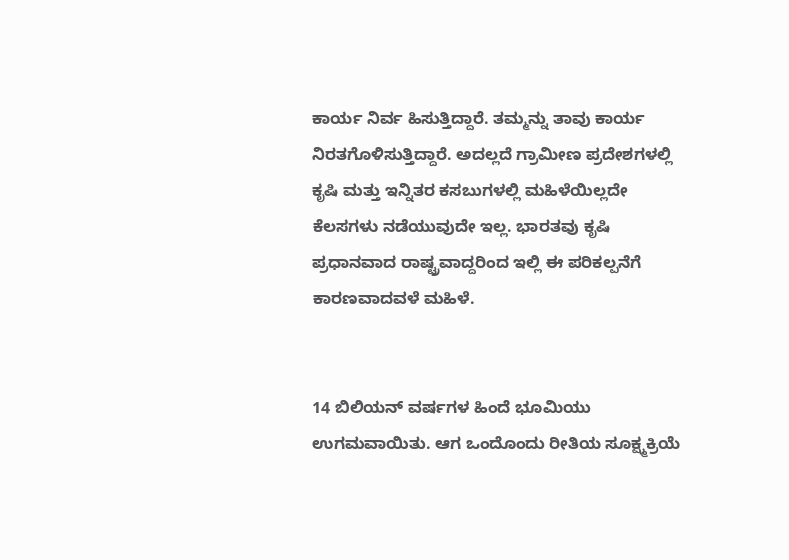ಕಾರ್ಯ ನಿರ್ವ ಹಿಸುತ್ತಿದ್ದಾರೆ. ತಮ್ಮನ್ನು ತಾವು ಕಾರ್ಯ ನಿರತಗೊಳಿಸುತ್ತಿದ್ದಾರೆ. ಅದಲ್ಲದೆ ಗ್ರಾಮೀಣ ಪ್ರದೇಶಗಳಲ್ಲಿ ಕೃಷಿ ಮತ್ತು ಇನ್ನಿತರ ಕಸಬುಗಳಲ್ಲಿ ಮಹಿಳೆಯಿಲ್ಲದೇ ಕೆಲಸಗಳು ನಡೆಯುವುದೇ ಇಲ್ಲ. ಭಾರತವು ಕೃಷಿ ಪ್ರಧಾನವಾದ ರಾಷ್ಟ್ರವಾದ್ದರಿಂದ ಇಲ್ಲಿ ಈ ಪರಿಕಲ್ಪನೆಗೆ ಕಾರಣವಾದವಳೆ ಮಹಿಳೆ.


14 ಬಿಲಿಯನ್ ವರ್ಷಗಳ ಹಿಂದೆ ಭೂಮಿಯು ಉಗಮವಾಯಿತು. ಆಗ ಒಂದೊಂದು ರೀತಿಯ ಸೂಕ್ಷ್ಮಕ್ರಿಯೆ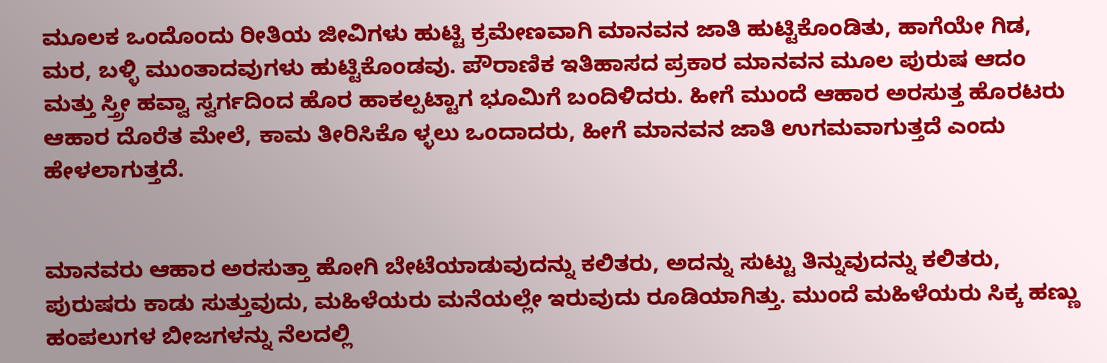ಮೂಲಕ ಒಂದೊಂದು ರೀತಿಯ ಜೀವಿಗಳು ಹುಟ್ಟಿ ಕ್ರಮೇಣವಾಗಿ ಮಾನವನ ಜಾತಿ ಹುಟ್ಟಿಕೊಂಡಿತು, ಹಾಗೆಯೇ ಗಿಡ, ಮರ, ಬಳ್ಳಿ ಮುಂತಾದವುಗಳು ಹುಟ್ಟಿಕೊಂಡವು. ಪೌರಾಣಿಕ ಇತಿಹಾಸದ ಪ್ರಕಾರ ಮಾನವನ ಮೂಲ ಪುರುಷ ಆದಂ ಮತ್ತು ಸ್ತ್ರೀ ಹವ್ವಾ ಸ್ವರ್ಗದಿಂದ ಹೊರ ಹಾಕಲ್ಪಟ್ಟಾಗ ಭೂಮಿಗೆ ಬಂದಿಳಿದರು. ಹೀಗೆ ಮುಂದೆ ಆಹಾರ ಅರಸುತ್ತ ಹೊರಟರು ಆಹಾರ ದೊರೆತ ಮೇಲೆ, ಕಾಮ ತೀರಿಸಿಕೊ ಳ್ಳಲು ಒಂದಾದರು, ಹೀಗೆ ಮಾನವನ ಜಾತಿ ಉಗಮವಾಗುತ್ತದೆ ಎಂದು ಹೇಳಲಾಗುತ್ತದೆ.


ಮಾನವರು ಆಹಾರ ಅರಸುತ್ತಾ ಹೋಗಿ ಬೇಟೆಯಾಡುವುದನ್ನು ಕಲಿತರು, ಅದನ್ನು ಸುಟ್ಟು ತಿನ್ನುವುದನ್ನು ಕಲಿತರು, ಪುರುಷರು ಕಾಡು ಸುತ್ತುವುದು, ಮಹಿಳೆಯರು ಮನೆಯಲ್ಲೇ ಇರುವುದು ರೂಡಿಯಾಗಿತ್ತು. ಮುಂದೆ ಮಹಿಳೆಯರು ಸಿಕ್ಕ ಹಣ್ಣು ಹಂಪಲುಗಳ ಬೀಜಗಳನ್ನು ನೆಲದಲ್ಲಿ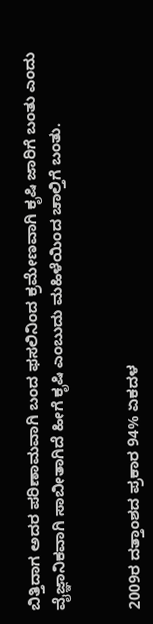ಬಿತ್ತಿದಾಗ ಅದರ ಪರಿಣಾಮವಾಗಿ ಬಂದ ಫಸಲಿನಿಂದ ಕ್ರಮೇಣವಾಗಿ ಕೃಷಿ ಜಾರಿಗೆ ಬಂತು ಎಂದು ವೈಜ್ಞಾನಿಕವಾಗಿ ಸಾಬೀತಾಗಿದೆ ಹೀಗೆ ಕೃಷಿ ಎಂಬುದು ಮಹಿಳೆಯಿಂದ ಚಾಲ್ತಿಗೆ ಬಂತು.


2009ರ ದತ್ತಾಂಶದ ಪ್ರಕಾರ 94% ಏಕದಳ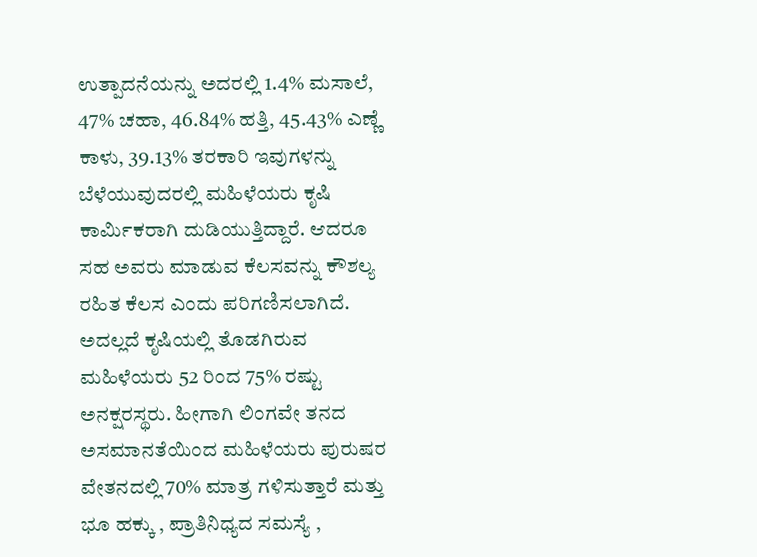ಉತ್ಪಾದನೆಯನ್ನು ಅದರಲ್ಲಿ 1.4% ಮಸಾಲೆ, 47% ಚಹಾ, 46.84% ಹತ್ತಿ, 45.43% ಎಣ್ಣೆ ಕಾಳು, 39.13% ತರಕಾರಿ ಇವುಗಳನ್ನು ಬೆಳೆಯುವುದರಲ್ಲಿ ಮಹಿಳೆಯರು ಕೃಷಿ ಕಾರ್ಮಿಕರಾಗಿ ದುಡಿಯುತ್ತಿದ್ದಾರೆ. ಆದರೂ ಸಹ ಅವರು ಮಾಡುವ ಕೆಲಸವನ್ನು ಕೌಶಲ್ಯ ರಹಿತ ಕೆಲಸ ಎಂದು ಪರಿಗಣಿಸಲಾಗಿದೆ. ಅದಲ್ಲದೆ ಕೃಷಿಯಲ್ಲಿ ತೊಡಗಿರುವ ಮಹಿಳೆಯರು 52 ರಿಂದ 75% ರಷ್ಟು ಅನಕ್ಷರಸ್ಥರು. ಹೀಗಾಗಿ ಲಿಂಗವೇ ತನದ ಅಸಮಾನತೆಯಿಂದ ಮಹಿಳೆಯರು ಪುರುಷರ ವೇತನದಲ್ಲಿ 70% ಮಾತ್ರ ಗಳಿಸುತ್ತಾರೆ ಮತ್ತು ಭೂ ಹಕ್ಕು , ಪ್ರಾತಿನಿಧ್ಯದ ಸಮಸ್ಯೆ ,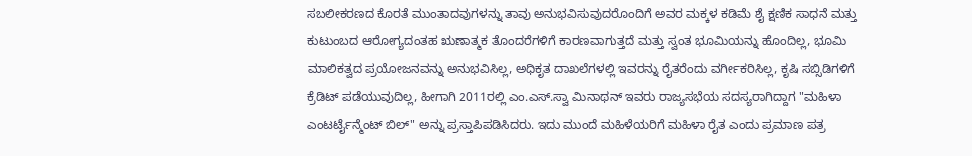ಸಬಲೀಕರಣದ ಕೊರತೆ ಮುಂತಾದವುಗಳನ್ನು ತಾವು ಅನುಭವಿಸುವುದರೊಂದಿಗೆ ಅವರ ಮಕ್ಕಳ ಕಡಿಮೆ ಶೈ ಕ್ಷಣಿಕ ಸಾಧನೆ ಮತ್ತು ಕುಟುಂಬದ ಆರೋಗ್ಯದಂತಹ ಋಣಾತ್ಮಕ ತೊಂದರೆಗಳಿಗೆ ಕಾರಣವಾಗುತ್ತದೆ ಮತ್ತು ಸ್ವಂತ ಭೂಮಿಯನ್ನು ಹೊಂದಿಲ್ಲ, ಭೂಮಿ ಮಾಲಿಕತ್ವದ ಪ್ರಯೋಜನವನ್ನು ಅನುಭವಿಸಿಲ್ಲ, ಅಧಿಕೃತ ದಾಖಲೆಗಳಲ್ಲಿ ಇವರನ್ನು ರೈತರೆಂದು ವರ್ಗೀಕರಿಸಿಲ್ಲ, ಕೃಷಿ ಸಬ್ಸಿಡಿಗಳಿಗೆ ಕ್ರೆಡಿಟ್ ಪಡೆಯುವುದಿಲ್ಲ, ಹೀಗಾಗಿ 2011ರಲ್ಲಿ ಎಂ.ಎಸ್.ಸ್ವಾ ಮಿನಾಥನ್ ಇವರು ರಾಜ್ಯಸಭೆಯ ಸದಸ್ಯರಾಗಿದ್ದಾಗ "ಮಹಿಳಾ ಎಂಟರ್ಟೈನ್ಮೆಂಟ್ ಬಿಲ್" ಅನ್ನು ಪ್ರಸ್ತಾಪಿಪಡಿಸಿದರು. ಇದು ಮುಂದೆ ಮಹಿಳೆಯರಿಗೆ ಮಹಿಳಾ ರೈತ ಎಂದು ಪ್ರಮಾಣ ಪತ್ರ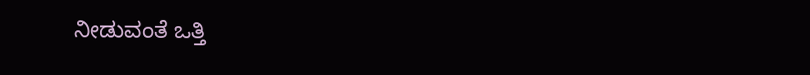ನೀಡುವಂತೆ ಒತ್ತಿ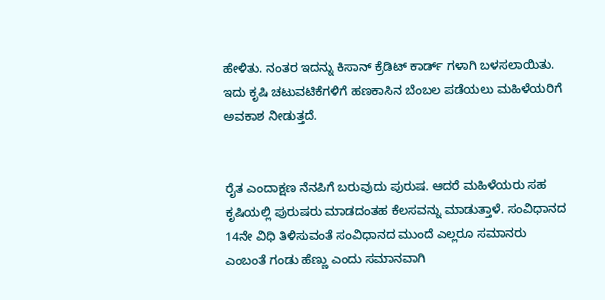ಹೇಳಿತು. ನಂತರ ಇದನ್ನು ಕಿಸಾನ್ ಕ್ರೆಡಿಟ್ ಕಾರ್ಡ್ ಗಳಾಗಿ ಬಳಸಲಾಯಿತು. ಇದು ಕೃಷಿ ಚಟುವಟಿಕೆಗಳಿಗೆ ಹಣಕಾಸಿನ ಬೆಂಬಲ ಪಡೆಯಲು ಮಹಿಳೆಯರಿಗೆ ಅವಕಾಶ ನೀಡುತ್ತದೆ.


ರೈತ ಎಂದಾಕ್ಷಣ ನೆನಪಿಗೆ ಬರುವುದು ಪುರುಷ. ಆದರೆ ಮಹಿಳೆಯರು ಸಹ ಕೃಷಿಯಲ್ಲಿ ಪುರುಷರು ಮಾಡದಂತಹ ಕೆಲಸವನ್ನು ಮಾಡುತ್ತಾಳೆ. ಸಂವಿಧಾನದ 14ನೇ ವಿಧಿ ತಿಳಿಸುವಂತೆ ಸಂವಿಧಾನದ ಮುಂದೆ ಎಲ್ಲರೂ ಸಮಾನರು ಎಂಬಂತೆ ಗಂಡು ಹೆಣ್ಣು ಎಂದು ಸಮಾನವಾಗಿ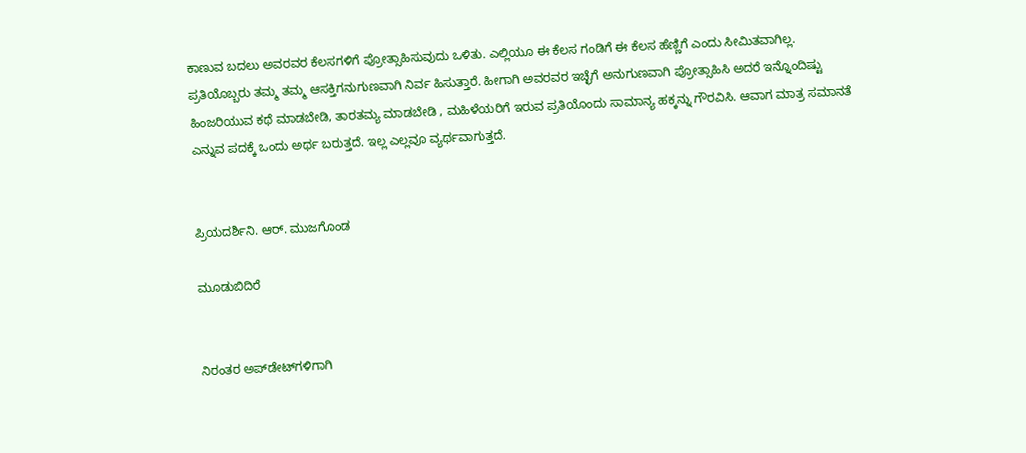ಕಾಣುವ ಬದಲು ಅವರವರ ಕೆಲಸಗಳಿಗೆ ಪ್ರೋತ್ಸಾಹಿಸುವುದು ಒಳಿತು. ಎಲ್ಲಿಯೂ ಈ ಕೆಲಸ ಗಂಡಿಗೆ ಈ ಕೆಲಸ ಹೆಣ್ಣಿಗೆ ಎಂದು ಸೀಮಿತವಾಗಿಲ್ಲ. ಪ್ರತಿಯೊಬ್ಬರು ತಮ್ಮ ತಮ್ಮ ಆಸಕ್ತಿಗನುಗುಣವಾಗಿ ನಿರ್ವ ಹಿಸುತ್ತಾರೆ. ಹೀಗಾಗಿ ಅವರವರ ಇಚ್ಛೆಗೆ ಅನುಗುಣವಾಗಿ ಪ್ರೋತ್ಸಾಹಿಸಿ ಅದರೆ ಇನ್ನೊಂದಿಷ್ಟು ಹಿಂಜರಿಯುವ ಕಥೆ ಮಾಡಬೇಡಿ, ತಾರತಮ್ಯ ಮಾಡಬೇಡಿ , ಮಹಿಳೆಯರಿಗೆ ಇರುವ ಪ್ರತಿಯೊಂದು ಸಾಮಾನ್ಯ ಹಕ್ಕನ್ನು ಗೌರವಿಸಿ. ಆವಾಗ ಮಾತ್ರ ಸಮಾನತೆ ಎನ್ನುವ ಪದಕ್ಕೆ ಒಂದು ಅರ್ಥ ಬರುತ್ತದೆ. ಇಲ್ಲ ಎಲ್ಲವೂ ವ್ಯರ್ಥವಾಗುತ್ತದೆ.


ಪ್ರಿಯದರ್ಶಿನಿ. ಆರ್. ಮುಜಗೊಂಡ

ಮೂಡುಬಿದಿರೆ


ನಿರಂತರ ಅಪ್‌ಡೇಟ್‌ಗಳಿಗಾಗಿ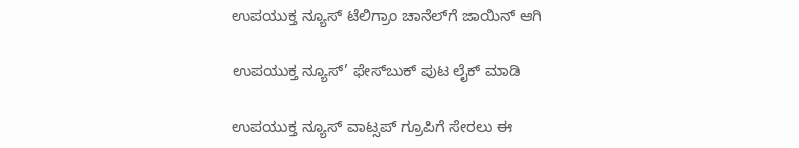ಉಪಯುಕ್ತ ನ್ಯೂಸ್‌ ಟೆಲಿಗ್ರಾಂ ಚಾನೆಲ್‌ಗೆ ಜಾಯಿನ್‌ ಆಗಿ

ಉಪಯುಕ್ತ ನ್ಯೂಸ್‌’ ಫೇಸ್‌ಬುಕ್ ಪುಟ ಲೈಕ್ ಮಾಡಿ

ಉಪಯುಕ್ತ ನ್ಯೂಸ್‌ ವಾಟ್ಸಪ್‌ ಗ್ರೂಪಿಗೆ ಸೇರಲು ಈ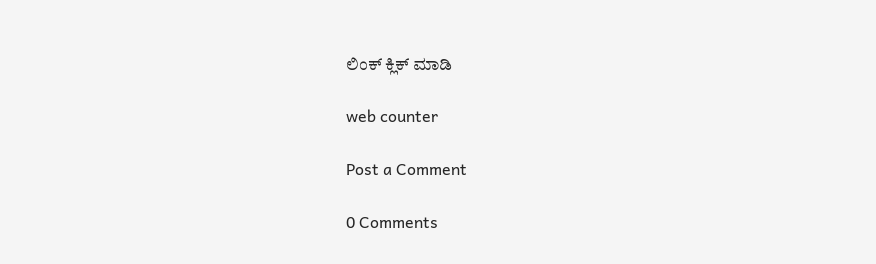ಲಿಂಕ್ ಕ್ಲಿಕ್ ಮಾಡಿ

web counter

Post a Comment

0 Comments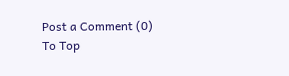Post a Comment (0)
To Top